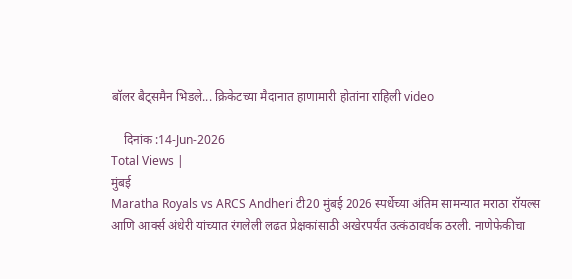बॉलर बैट्समैन भिडले... क्रिकेटच्या मैदानात हाणामारी होतांना राहिली video

    दिनांक :14-Jun-2026
Total Views |
मुंबई
Maratha Royals vs ARCS Andheri टी20 मुंबई 2026 स्पर्धेच्या अंतिम सामन्यात मराठा रॉयल्स आणि आर्क्स अंधेरी यांच्यात रंगलेली लढत प्रेक्षकांसाठी अखेरपर्यंत उत्कंठावर्धक ठरली. नाणेफेकीचा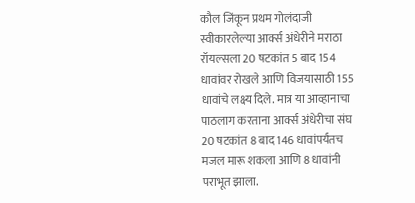कौल जिंकून प्रथम गोलंदाजी स्वीकारलेल्या आर्क्स अंधेरीने मराठा रॉयल्सला 20 षटकांत 5 बाद 154 धावांवर रोखले आणि विजयासाठी 155 धावांचे लक्ष्य दिले. मात्र या आव्हानाचा पाठलाग करताना आर्क्स अंधेरीचा संघ 20 षटकांत 8 बाद 146 धावांपर्यंतच मजल मारू शकला आणि 8 धावांनी पराभूत झाला.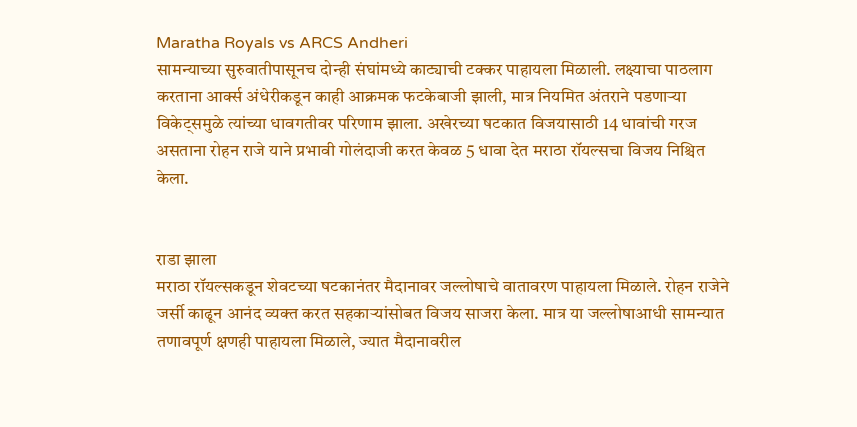Maratha Royals vs ARCS Andheri
सामन्याच्या सुरुवातीपासूनच दोन्ही संघांमध्ये काट्याची टक्कर पाहायला मिळाली. लक्ष्याचा पाठलाग करताना आर्क्स अंधेरीकडून काही आक्रमक फटकेबाजी झाली, मात्र नियमित अंतराने पडणाऱ्या विकेट्समुळे त्यांच्या धावगतीवर परिणाम झाला. अखेरच्या षटकात विजयासाठी 14 धावांची गरज असताना रोहन राजे याने प्रभावी गोलंदाजी करत केवळ 5 धावा देत मराठा रॉयल्सचा विजय निश्चित केला.


राडा झाला
मराठा रॉयल्सकडून शेवटच्या षटकानंतर मैदानावर जल्लोषाचे वातावरण पाहायला मिळाले. रोहन राजेने जर्सी काढून आनंद व्यक्त करत सहकाऱ्यांसोबत विजय साजरा केला. मात्र या जल्लोषाआधी सामन्यात तणावपूर्ण क्षणही पाहायला मिळाले, ज्यात मैदानावरील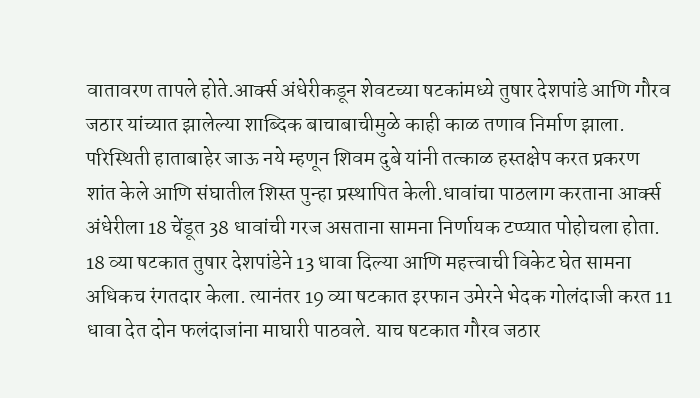वातावरण तापले होते.आर्क्स अंधेरीकडून शेवटच्या षटकांमध्ये तुषार देशपांडे आणि गौरव जठार यांच्यात झालेल्या शाब्दिक बाचाबाचीमुळे काही काळ तणाव निर्माण झाला. परिस्थिती हाताबाहेर जाऊ नये म्हणून शिवम दुबे यांनी तत्काळ हस्तक्षेप करत प्रकरण शांत केले आणि संघातील शिस्त पुन्हा प्रस्थापित केली.धावांचा पाठलाग करताना आर्क्स अंधेरीला 18 चेंडूत 38 धावांची गरज असताना सामना निर्णायक टप्प्यात पोहोचला होता. 18 व्या षटकात तुषार देशपांडेने 13 धावा दिल्या आणि महत्त्वाची विकेट घेत सामना अधिकच रंगतदार केला. त्यानंतर 19 व्या षटकात इरफान उमेरने भेदक गोलंदाजी करत 11 धावा देत दोन फलंदाजांना माघारी पाठवले. याच षटकात गौरव जठार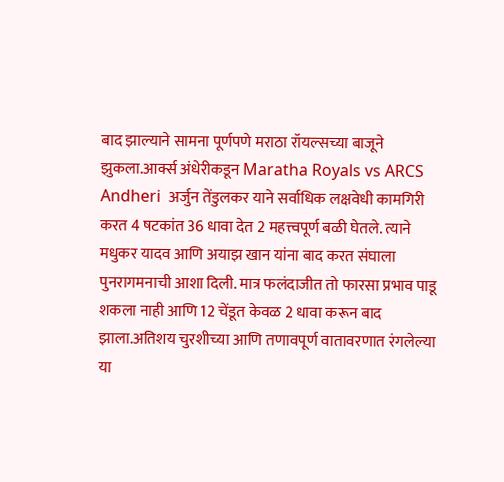बाद झाल्याने सामना पूर्णपणे मराठा रॉयल्सच्या बाजूने झुकला.आर्क्स अंधेरीकडून Maratha Royals vs ARCS Andheri  अर्जुन तेंडुलकर याने सर्वाधिक लक्षवेधी कामगिरी करत 4 षटकांत 36 धावा देत 2 महत्त्वपूर्ण बळी घेतले. त्याने मधुकर यादव आणि अयाझ खान यांना बाद करत संघाला पुनरागमनाची आशा दिली. मात्र फलंदाजीत तो फारसा प्रभाव पाडू शकला नाही आणि 12 चेंडूत केवळ 2 धावा करून बाद झाला.अतिशय चुरशीच्या आणि तणावपूर्ण वातावरणात रंगलेल्या या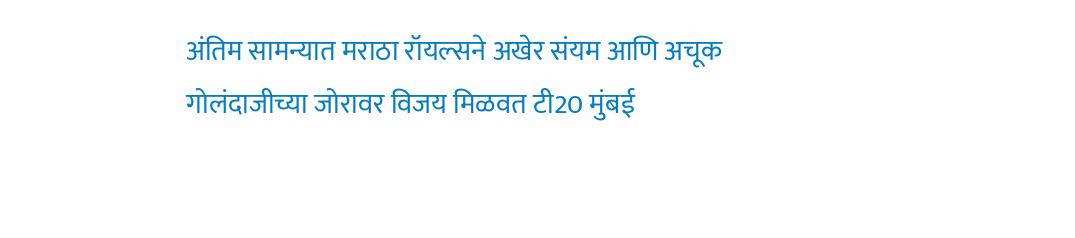अंतिम सामन्यात मराठा रॉयल्सने अखेर संयम आणि अचूक गोलंदाजीच्या जोरावर विजय मिळवत टी20 मुंबई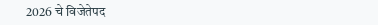2026 चे विजेतेपद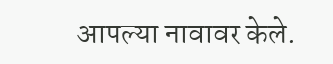आपल्या नावावर केले.